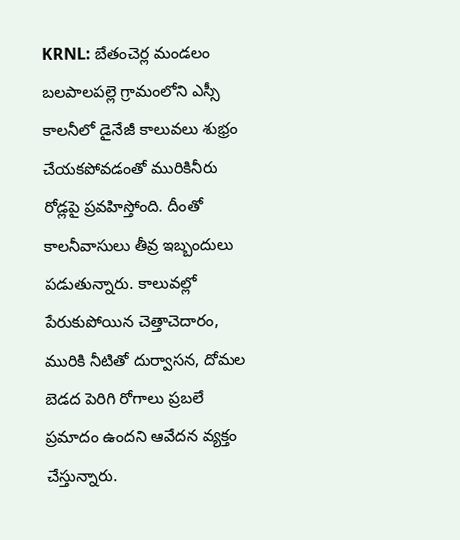KRNL: బేతంచెర్ల మండలం బలపాలపల్లె గ్రామంలోని ఎస్సీ కాలనీలో డైనేజీ కాలువలు శుభ్రం చేయకపోవడంతో మురికినీరు రోడ్లపై ప్రవహిస్తోంది. దీంతో కాలనీవాసులు తీవ్ర ఇబ్బందులు పడుతున్నారు. కాలువల్లో పేరుకుపోయిన చెత్తాచెదారం, మురికి నీటితో దుర్వాసన, దోమల బెడద పెరిగి రోగాలు ప్రబలే ప్రమాదం ఉందని ఆవేదన వ్యక్తం చేస్తున్నారు.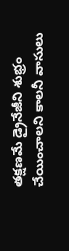తక్షణమే డ్రైనేజీని శుభ్రం చేయించాలని కాలనీ వాసులు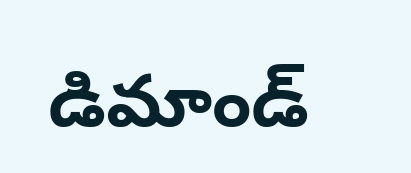డిమాండ్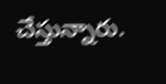చేస్తున్నారు.